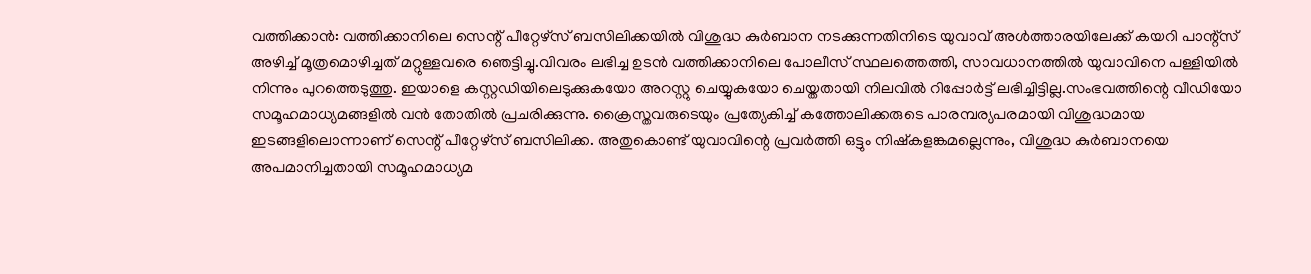വത്തിക്കാൻ: വത്തിക്കാനിലെ സെന്റ് പീറ്റേഴ്സ് ബസിലിക്കയിൽ വിശുദ്ധ കുർബാന നടക്കുന്നതിനിടെ യുവാവ് അൾത്താരയിലേക്ക് കയറി പാന്റ്സ് അഴിച്ച് മൂത്രമൊഴിച്ചത് മറ്റുള്ളവരെ ഞെട്ടിച്ചു.വിവരം ലഭിച്ച ഉടൻ വത്തിക്കാനിലെ പോലീസ് സ്ഥലത്തെത്തി, സാവധാനത്തിൽ യുവാവിനെ പള്ളിയിൽ നിന്നും പുറത്തെടുത്തു. ഇയാളെ കസ്റ്റഡിയിലെടുക്കുകയോ അറസ്റ്റു ചെയ്യുകയോ ചെയ്തതായി നിലവിൽ റിപ്പോർട്ട് ലഭിച്ചിട്ടില്ല.സംഭവത്തിന്റെ വീഡിയോ സമൂഹമാധ്യമങ്ങളിൽ വൻ തോതിൽ പ്രചരിക്കുന്നു. ക്രൈസ്തവരുടെയും പ്രത്യേകിച്ച് കത്തോലിക്കരുടെ പാരമ്പര്യപരമായി വിശുദ്ധമായ ഇടങ്ങളിലൊന്നാണ് സെന്റ് പീറ്റേഴ്സ് ബസിലിക്ക. അതുകൊണ്ട് യുവാവിന്റെ പ്രവർത്തി ഒട്ടും നിഷ്കളങ്കമല്ലെന്നും, വിശുദ്ധ കുർബാനയെ അപമാനിച്ചതായി സമൂഹമാധ്യമ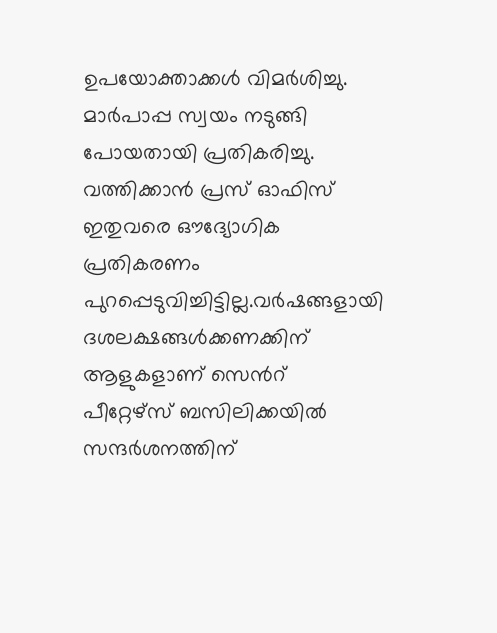ഉപയോക്താക്കൾ വിമർശിച്ചു.
മാർപാപ്പ സ്വയം നടുങ്ങി പോയതായി പ്രതികരിച്ചു. വത്തിക്കാൻ പ്രസ് ഓഫിസ് ഇതുവരെ ഔദ്യോഗിക പ്രതികരണം പുറപ്പെടുവിച്ചിട്ടില്ല.വർഷങ്ങളായി ദശലക്ഷങ്ങൾക്കണക്കിന് ആളുകളാണ് സെൻറ് പീറ്റേഴ്സ് ബസിലിക്കയിൽ സന്ദർശനത്തിന്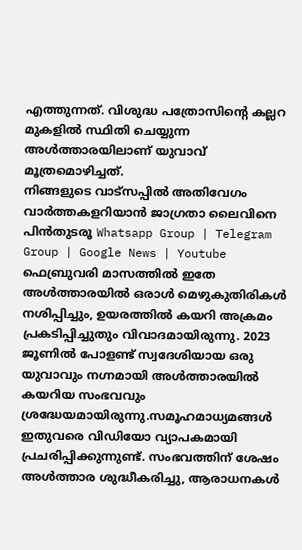എത്തുന്നത്. വിശുദ്ധ പത്രോസിന്റെ കല്ലറ മുകളിൽ സ്ഥിതി ചെയ്യുന്ന അൾത്താരയിലാണ് യുവാവ് മൂത്രമൊഴിച്ചത്.
നിങ്ങളുടെ വാട്സപ്പിൽ അതിവേഗം വാർത്തകളറിയാൻ ജാഗ്രതാ ലൈവിനെ പിൻതുടരൂ Whatsapp Group | Telegram Group | Google News | Youtube
ഫെബ്രുവരി മാസത്തിൽ ഇതേ അൾത്താരയിൽ ഒരാൾ മെഴുകുതിരികൾ നശിപ്പിച്ചും, ഉയരത്തിൽ കയറി അക്രമം പ്രകടിപ്പിച്ചുതും വിവാദമായിരുന്നു. 2023 ജൂണിൽ പോളണ്ട് സ്വദേശിയായ ഒരു യുവാവും നഗ്നമായി അൾത്താരയിൽ കയറിയ സംഭവവും ശ്രദ്ധേയമായിരുന്നു.സമൂഹമാധ്യമങ്ങൾ ഇതുവരെ വിഡിയോ വ്യാപകമായി പ്രചരിപ്പിക്കുന്നുണ്ട്. സംഭവത്തിന് ശേഷം അൾത്താര ശുദ്ധീകരിച്ചു, ആരാധനകൾ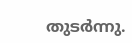തുടർന്നു.